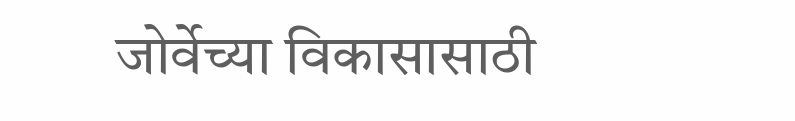जोर्वेच्या विकासासाठी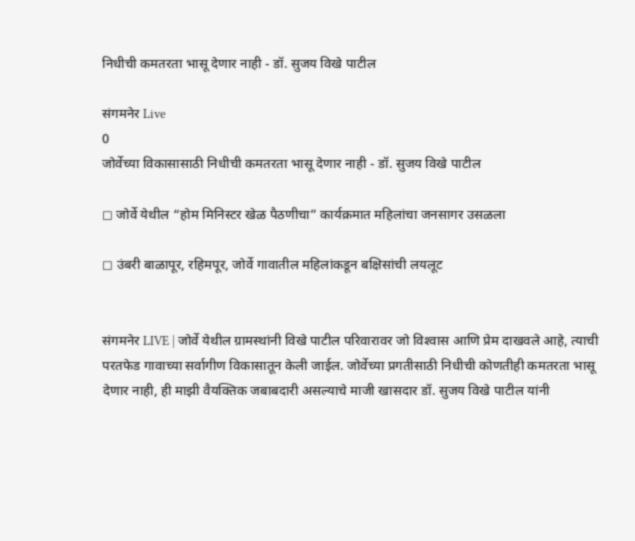निधीची कमतरता भासू देणार नाही - डॉ. सुजय विखे पाटील

संगमनेर Live
0
जोर्वेच्या विकासासाठी निधीची कमतरता भासू देणार नाही - डॉ. सुजय विखे पाटील

◻ जोर्वे येथील “होम मिनिस्टर खेळ पैठणीचा” कार्यक्रमात महिलांचा जनसागर उसळला

◻ उंबरी बाळापूर, रहिमपूर, जोर्वे गावातील महिलांकडून बक्षिसांची लयलूट


संगमनेर LIVE | जोर्वे येथील ग्रामस्थांनी विखे पाटील परिवारावर जो विश्‍वास आणि प्रेम दाखवले आहे, त्याची परतफेड गावाच्या सर्वागीण विकासातून केली जाईल. जोर्वेच्या प्रगतीसाठी निधीची कोणतीही कमतरता भासू देणार नाही, ही माझी वैयक्तिक जबाबदारी असल्याचे माजी खासदार डॉ. सुजय विखे पाटील यांनी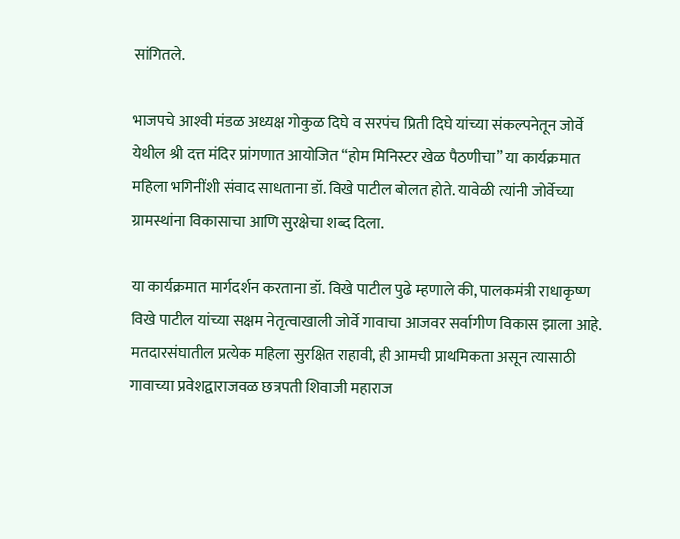सांगितले.

भाजपचे आश्‍वी मंडळ अध्यक्ष गोकुळ दिघे व सरपंच प्रिती दिघे यांच्या संकल्पनेतून जोर्वे येथील श्री दत्त मंदिर प्रांगणात आयोजित “होम मिनिस्टर खेळ पैठणीचा” या कार्यक्रमात महिला भगिनींशी संवाद साधताना डॉ. विखे पाटील बोलत होते. यावेळी त्यांनी जोर्वेच्या ग्रामस्थांना विकासाचा आणि सुरक्षेचा शब्द दिला.

या कार्यक्रमात मार्गदर्शन करताना डॉ. विखे पाटील पुढे म्हणाले की, पालकमंत्री राधाकृष्ण विखे पाटील यांच्या सक्षम नेतृत्वाखाली जोर्वे गावाचा आजवर सर्वागीण विकास झाला आहे. मतदारसंघातील प्रत्येक महिला सुरक्षित राहावी, ही आमची प्राथमिकता असून त्यासाठी गावाच्या प्रवेशद्वाराजवळ छत्रपती शिवाजी महाराज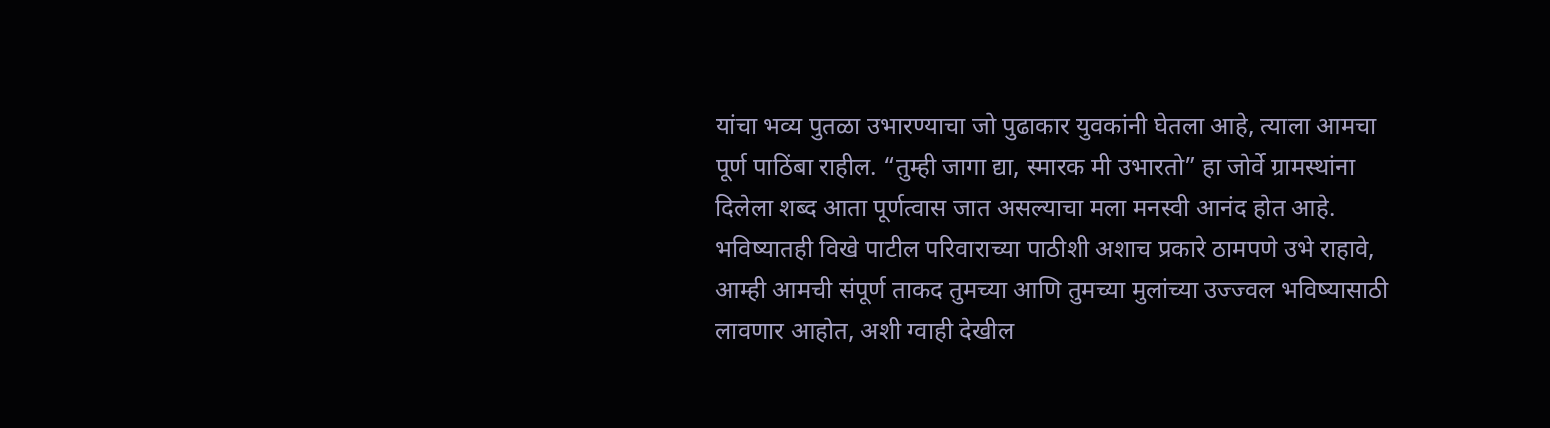यांचा भव्य पुतळा उभारण्याचा जो पुढाकार युवकांनी घेतला आहे, त्याला आमचा पूर्ण पाठिंबा राहील. “तुम्ही जागा द्या, स्मारक मी उभारतो” हा जोर्वे ग्रामस्थांना दिलेला शब्द आता पूर्णत्वास जात असल्याचा मला मनस्वी आनंद होत आहे. भविष्यातही विखे पाटील परिवाराच्या पाठीशी अशाच प्रकारे ठामपणे उभे राहावे, आम्ही आमची संपूर्ण ताकद तुमच्या आणि तुमच्या मुलांच्या उज्ज्वल भविष्यासाठी लावणार आहोत, अशी ग्वाही देखील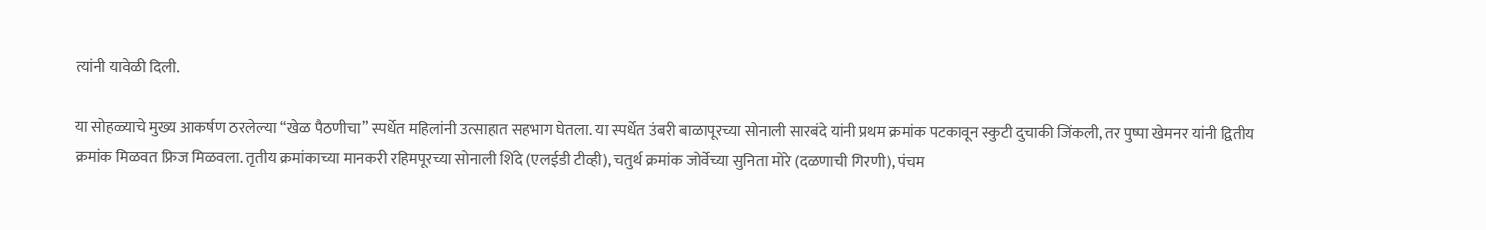त्यांनी यावेळी दिली.

या सोहळ्याचे मुख्य आकर्षण ठरलेल्या “खेळ पैठणीचा” स्पर्धेत महिलांनी उत्साहात सहभाग घेतला. या स्पर्धेत उंबरी बाळापूरच्या सोनाली सारबंदे यांनी प्रथम क्रमांक पटकावून स्कुटी दुचाकी जिंकली, तर पुष्पा खेमनर यांनी द्वितीय क्रमांक मिळवत फ्रिज मिळवला. तृतीय क्रमांकाच्या मानकरी रहिमपूरच्या सोनाली शिंदे (एलईडी टीव्ही), चतुर्थ क्रमांक जोर्वेच्या सुनिता मोरे (दळणाची गिरणी), पंचम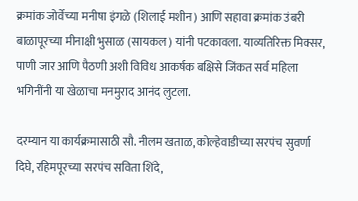क्रमांक जोर्वेच्या मनीषा इंगळे (शिलाई मशीन) आणि सहावा क्रमांक उंबरी बाळापूरच्या मीनाक्षी भुसाळ (सायकल) यांनी पटकावला. याव्यतिरिक्त मिक्सर, पाणी जार आणि पैठणी अशी विविध आकर्षक बक्षिसे जिंकत सर्व महिला भगिनींनी या खेळाचा मनमुराद आनंद लुटला.

दरम्यान या कार्यक्रमासाठी सौ. नीलम खताळ, कोल्हेवाडीच्या सरपंच सुवर्णा दिघे, रहिमपूरच्या सरपंच सविता शिंदे,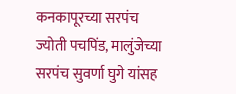कनकापूरच्या सरपंच ज्योती पचपिंड, मालुंजेच्या सरपंच सुवर्णा घुगे यांसह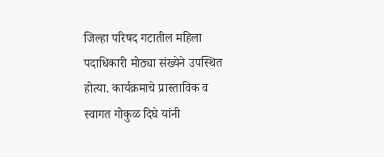जिल्हा परिषद गटातील महिला पदाधिकारी मोठ्या संख्येने उपस्थित होत्या. कार्यक्रमाचे प्रास्ताविक व स्वागत गोकुळ दिघे यांनी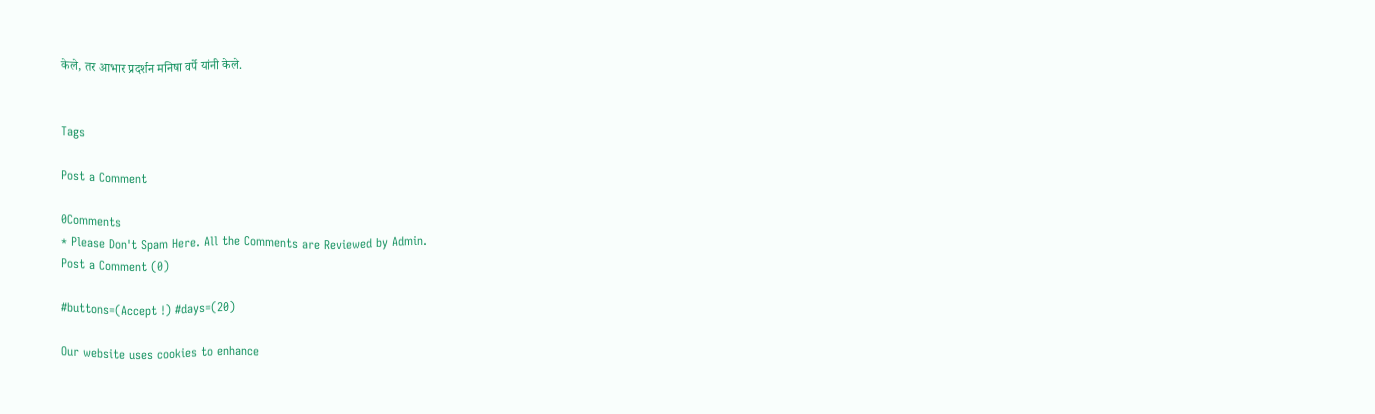केले, तर आभार प्रदर्शन मनिषा वर्पे यांनी केले.


Tags

Post a Comment

0Comments
* Please Don't Spam Here. All the Comments are Reviewed by Admin.
Post a Comment (0)

#buttons=(Accept !) #days=(20)

Our website uses cookies to enhance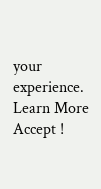your experience. Learn More
Accept !